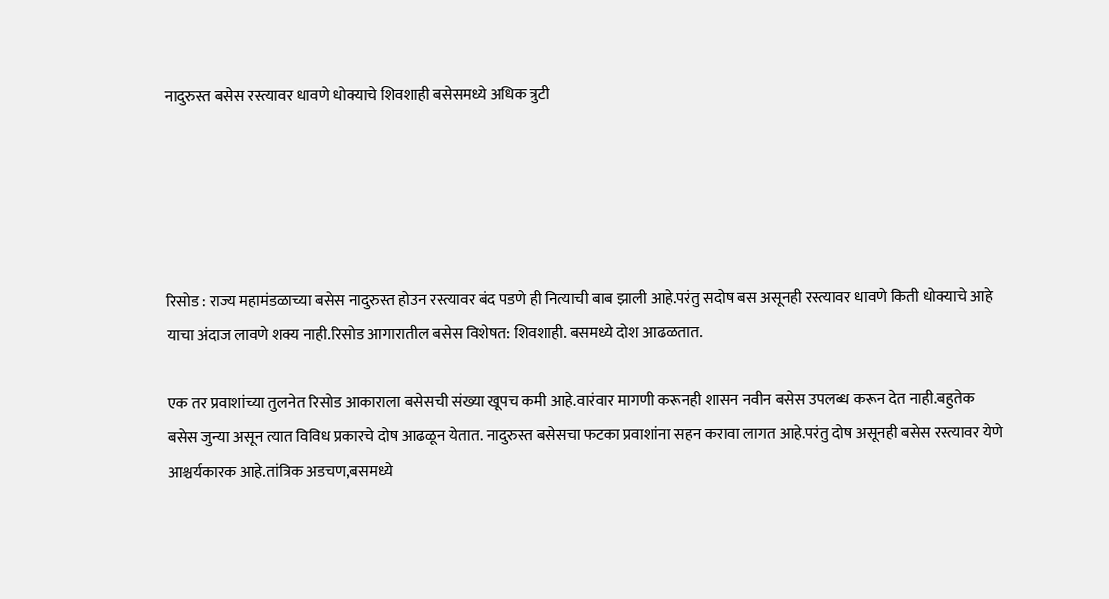नादुरुस्त बसेस रस्त्यावर धावणे धोक्याचे शिवशाही बसेसमध्ये अधिक त्रुटी





रिसोड : राज्य महामंडळाच्या बसेस नादुरुस्त होउन रस्त्यावर बंद पडणे ही नित्याची बाब झाली आहे.परंतु सदोष बस असूनही रस्त्यावर धावणे किती धोक्याचे आहे याचा अंदाज लावणे शक्य नाही.रिसोड आगारातील बसेस विशेषत: शिवशाही. बसमध्ये दोश आढळतात.

एक तर प्रवाशांच्या तुलनेत रिसोड आकाराला बसेसची संख्या खूपच कमी आहे.वारंवार मागणी करूनही शासन नवीन बसेस उपलब्ध करून देत नाही.बहुतेक बसेस जुन्या असून त्यात विविध प्रकारचे दोष आढळून येतात. नादुरुस्त बसेसचा फटका प्रवाशांना सहन करावा लागत आहे.परंतु दोष असूनही बसेस रस्त्यावर येणे आश्चर्यकारक आहे.तांत्रिक अडचण,बसमध्ये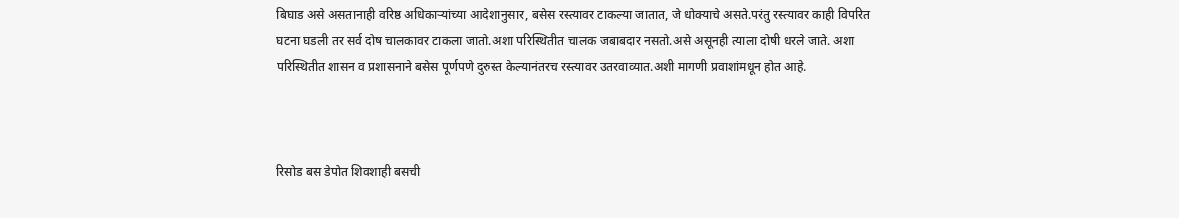बिघाड असे असतानाही वरिष्ठ अधिकाऱ्यांच्या आदेशानुसार, बसेस रस्त्यावर टाकल्या जातात, जे धोक्याचे असते.परंतु रस्त्यावर काही विपरित घटना घडली तर सर्व दोष चालकावर टाकला जातो.अशा परिस्थितीत चालक जबाबदार नसतो.असे असूनही त्याला दोषी धरले जाते. अशा परिस्थितीत शासन व प्रशासनाने बसेस पूर्णपणे दुरुस्त केल्यानंतरच रस्त्यावर उतरवाव्यात.अशी मागणी प्रवाशांमधून होत आहे.



रिसोड बस डेपोत शिवशाही बसची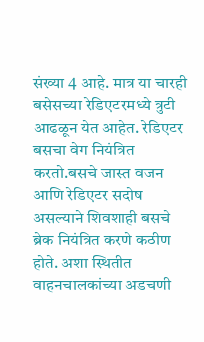संख्या 4 आहे. मात्र या चारही बसेसच्या रेडिएटरमध्ये त्रुटी आढळून येत आहेत. रेडिएटर बसचा वेग नियंत्रित करतो.बसचे जास्त वजन आणि रेडिएटर सदोष असल्याने शिवशाही बसचे ब्रेक नियंत्रित करणे कठीण होते. अशा स्थितीत वाहनचालकांच्या अडचणी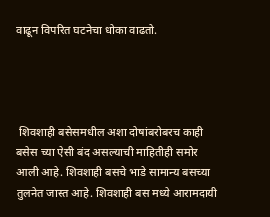वाढून विपरित घटनेचा धोका वाढतो.




 शिवशाही बसेसमधील अशा दोषांबरोबरच काही बसेस च्या ऐसी बंद असल्याची माहितीही समोर आली आहे. शिवशाही बसचे भाडे सामान्य बसच्या तुलनेत जास्त आहे. शिवशाही बस मध्ये आरामदायी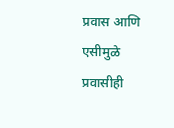प्रवास आणि एसीमुळे प्रवासीही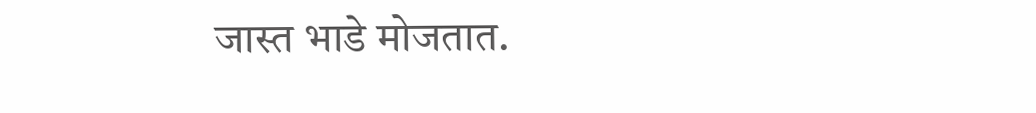जास्त भाडे मोजतात.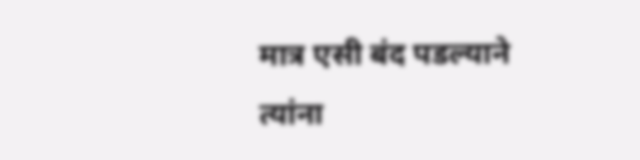मात्र एसी बंद पडल्याने त्यांना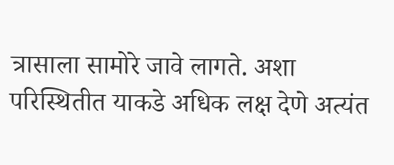त्रासाला सामोरे जावे लागते. अशा परिस्थितीत याकडे अधिक लक्ष देणे अत्यंत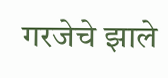गरजेचे झाले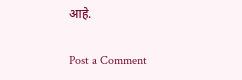आहे.

Post a Comment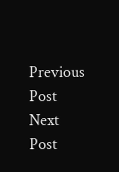Previous Post Next Post